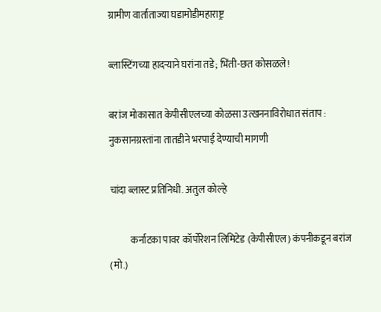ग्रामीण वार्ताताज्या घडामोडीमहाराष्ट्र

ब्लास्टिंगच्या हादऱ्याने घरांना तडे; भिंती-छत कोसळले!

बरांज मोकासात केपीसीएलच्या कोळसा उत्खननाविरोधात संताप : नुकसानग्रस्तांना तातडीने भरपाई देण्याची मागणी

चांदा ब्लास्ट प्रतिनिधी. अतुल कोल्हे

           कर्नाटका पावर कॉर्पोरेशन लिमिटेड (केपीसीएल) कंपनीकडून बरांज (मो.)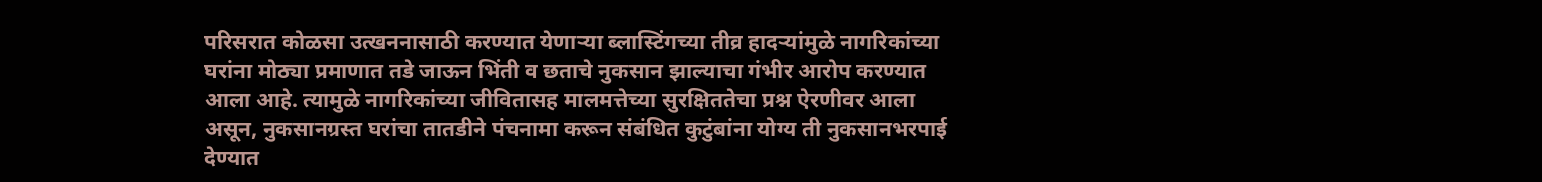परिसरात कोळसा उत्खननासाठी करण्यात येणाऱ्या ब्लास्टिंगच्या तीव्र हादऱ्यांमुळे नागरिकांच्या घरांना मोठ्या प्रमाणात तडे जाऊन भिंती व छताचे नुकसान झाल्याचा गंभीर आरोप करण्यात आला आहे. त्यामुळे नागरिकांच्या जीवितासह मालमत्तेच्या सुरक्षिततेचा प्रश्न ऐरणीवर आला असून, नुकसानग्रस्त घरांचा तातडीने पंचनामा करून संबंधित कुटुंबांना योग्य ती नुकसानभरपाई देण्यात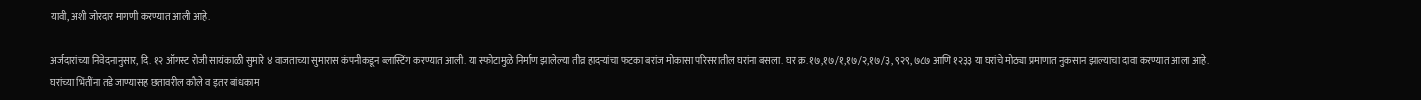यावी, अशी जोरदार मागणी करण्यात आली आहे.

अर्जदारांच्या निवेदनानुसार, दि. १२ ऑगस्ट रोजी सायंकाळी सुमारे ४ वाजताच्या सुमारास कंपनीकडून ब्लास्टिंग करण्यात आली. या स्फोटामुळे निर्माण झालेल्या तीव्र हादऱ्यांचा फटका बरांज मोकासा परिसरातील घरांना बसला. घर क्र. १७,१७/१,१७/२,१७/३, ९२९, ७८७ आणि १२३३ या घरांचे मोठ्या प्रमाणात नुकसान झाल्याचा दावा करण्यात आला आहे. घरांच्या भिंतींना तडे जाण्यासह छतावरील कौले व इतर बांधकाम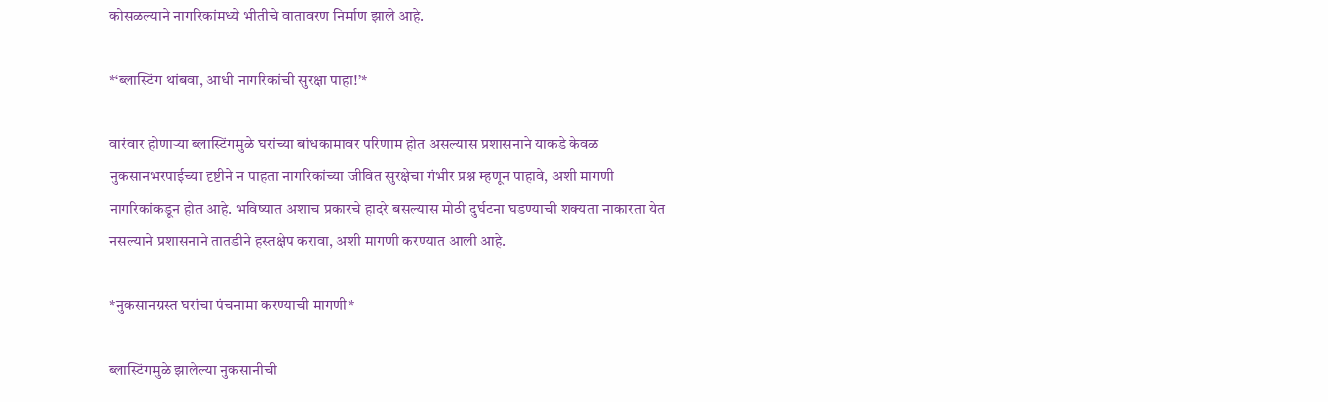कोसळल्याने नागरिकांमध्ये भीतीचे वातावरण निर्माण झाले आहे.

*‘ब्लास्टिंग थांबवा, आधी नागरिकांची सुरक्षा पाहा!’*

वारंवार होणाऱ्या ब्लास्टिंगमुळे घरांच्या बांधकामावर परिणाम होत असल्यास प्रशासनाने याकडे केवळ नुकसानभरपाईच्या दृष्टीने न पाहता नागरिकांच्या जीवित सुरक्षेचा गंभीर प्रश्न म्हणून पाहावे, अशी मागणी नागरिकांकडून होत आहे. भविष्यात अशाच प्रकारचे हादरे बसल्यास मोठी दुर्घटना घडण्याची शक्यता नाकारता येत नसल्याने प्रशासनाने तातडीने हस्तक्षेप करावा, अशी मागणी करण्यात आली आहे.

*नुकसानग्रस्त घरांचा पंचनामा करण्याची मागणी*

ब्लास्टिंगमुळे झालेल्या नुकसानीची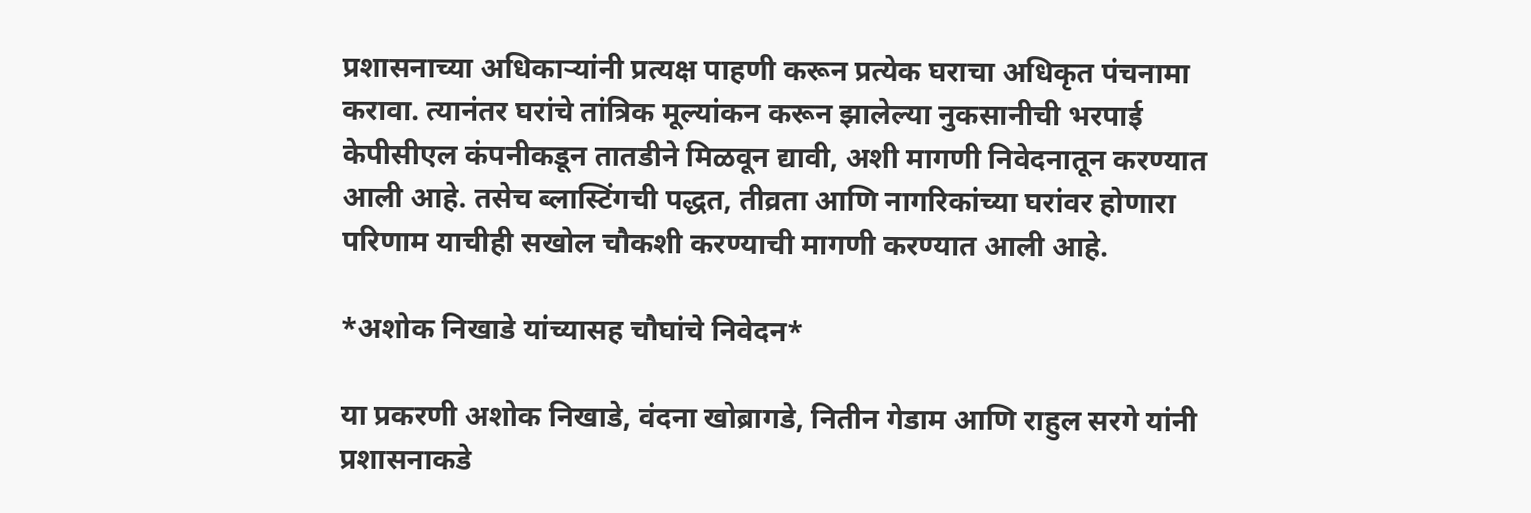प्रशासनाच्या अधिकाऱ्यांनी प्रत्यक्ष पाहणी करून प्रत्येक घराचा अधिकृत पंचनामा करावा. त्यानंतर घरांचे तांत्रिक मूल्यांकन करून झालेल्या नुकसानीची भरपाई केपीसीएल कंपनीकडून तातडीने मिळवून द्यावी, अशी मागणी निवेदनातून करण्यात आली आहे. तसेच ब्लास्टिंगची पद्धत, तीव्रता आणि नागरिकांच्या घरांवर होणारा परिणाम याचीही सखोल चौकशी करण्याची मागणी करण्यात आली आहे.

*अशोक निखाडे यांच्यासह चौघांचे निवेदन*

या प्रकरणी अशोक निखाडे, वंदना खोब्रागडे, नितीन गेडाम आणि राहुल सरगे यांनी प्रशासनाकडे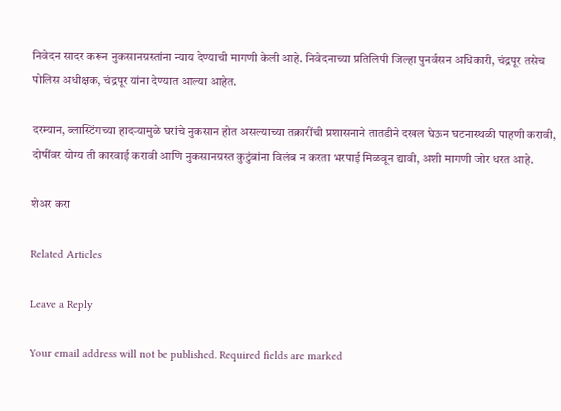निवेदन सादर करून नुकसानग्रस्तांना न्याय देण्याची मागणी केली आहे. निवेदनाच्या प्रतिलिपी जिल्हा पुनर्वसन अधिकारी, चंद्रपूर तसेच पोलिस अधीक्षक, चंद्रपूर यांना देण्यात आल्या आहेत.

दरम्यान, ब्लास्टिंगच्या हादऱ्यामुळे घरांचे नुकसान होत असल्याच्या तक्रारींची प्रशासनाने तातडीने दखल घेऊन घटनास्थळी पाहणी करावी, दोषींवर योग्य ती कारवाई करावी आणि नुकसानग्रस्त कुटुंबांना विलंब न करता भरपाई मिळवून द्यावी, अशी मागणी जोर धरत आहे.

शेअर करा

Related Articles

Leave a Reply

Your email address will not be published. Required fields are marked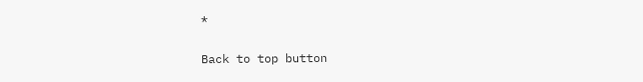*

Back to top button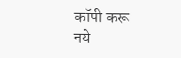कॉपी करू नये